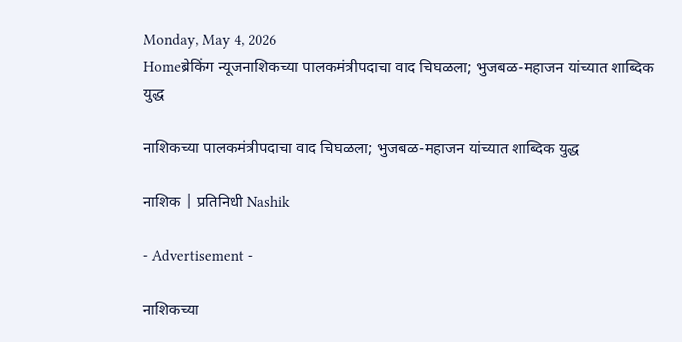Monday, May 4, 2026
Homeब्रेकिंग न्यूजनाशिकच्या पालकमंत्रीपदाचा वाद चिघळला; भुजबळ-महाजन यांच्यात शाब्दिक युद्ध

नाशिकच्या पालकमंत्रीपदाचा वाद चिघळला; भुजबळ-महाजन यांच्यात शाब्दिक युद्ध

नाशिक | प्रतिनिधी Nashik

- Advertisement -

नाशिकच्या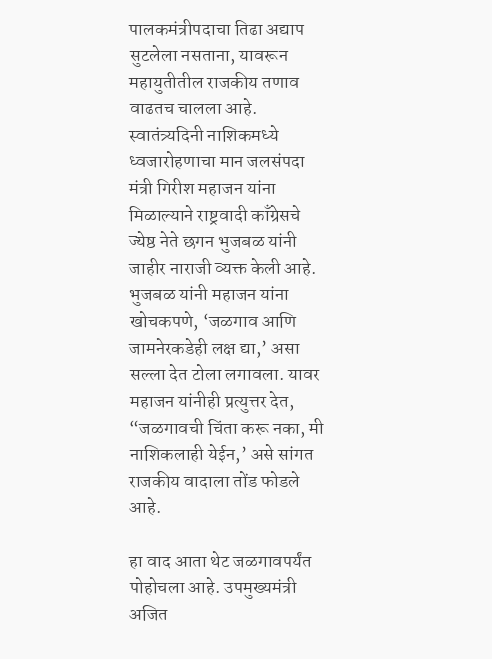पालकमंत्रीपदाचा तिढा अद्याप सुटलेला नसताना, यावरून महायुतीतील राजकीय तणाव वाढतच चालला आहे. स्वातंत्र्यदिनी नाशिकमध्ये ध्वजारोहणाचा मान जलसंपदा मंत्री गिरीश महाजन यांना मिळाल्याने राष्ट्रवादी काँग्रेसचे ज्येष्ठ नेते छगन भुजबळ यांनी जाहीर नाराजी व्यक्त केली आहे. भुजबळ यांनी महाजन यांना खोचकपणे, ‘जळगाव आणि जामनेरकडेही लक्ष द्या,’ असा सल्ला देत टोला लगावला. यावर महाजन यांनीही प्रत्युत्तर देत, “जळगावची चिंता करू नका, मी नाशिकलाही येईन,’ असे सांगत राजकीय वादाला तोंड फोडले आहे.

हा वाद आता थेट जळगावपर्यंत पोहोचला आहे. उपमुख्यमंत्री अजित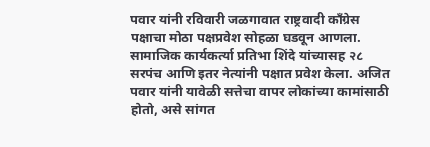पवार यांनी रविवारी जळगावात राष्ट्रवादी काँग्रेस पक्षाचा मोठा पक्षप्रवेश सोहळा घडवून आणला. सामाजिक कार्यकर्त्या प्रतिभा शिंदे यांच्यासह २८ सरपंच आणि इतर नेत्यांनी पक्षात प्रवेश केला. अजित पवार यांनी यावेळी सत्तेचा वापर लोकांच्या कामांसाठी होतो, असे सांगत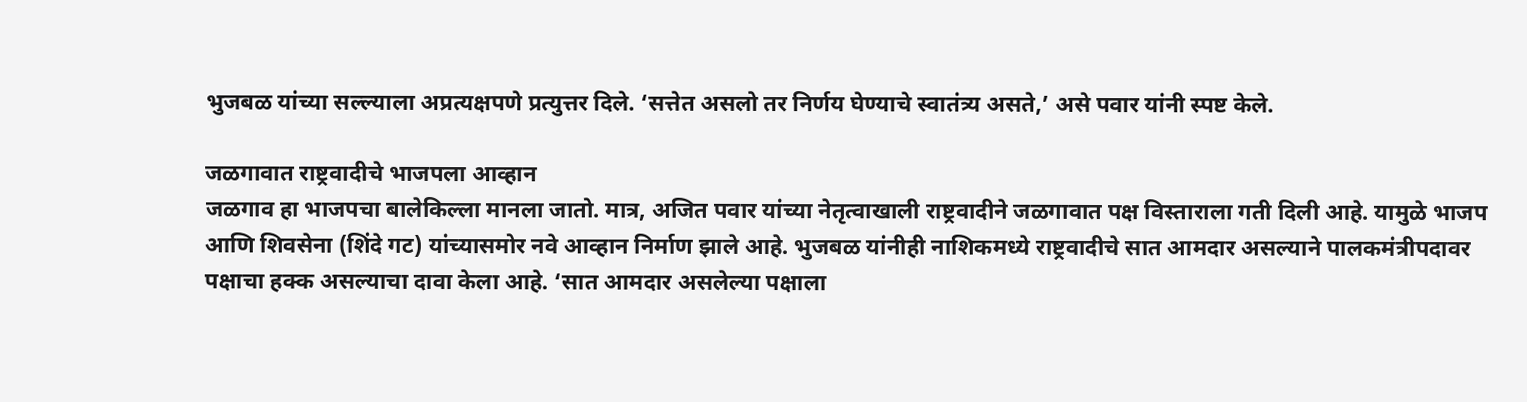भुजबळ यांच्या सल्ल्याला अप्रत्यक्षपणे प्रत्युत्तर दिले. ‘सत्तेत असलो तर निर्णय घेण्याचे स्वातंत्र्य असते,’ असे पवार यांनी स्पष्ट केले.

जळगावात राष्ट्रवादीचे भाजपला आव्हान
जळगाव हा भाजपचा बालेकिल्ला मानला जातो. मात्र, अजित पवार यांच्या नेतृत्वाखाली राष्ट्रवादीने जळगावात पक्ष विस्ताराला गती दिली आहे. यामुळे भाजप आणि शिवसेना (शिंदे गट) यांच्यासमोर नवे आव्हान निर्माण झाले आहे. भुजबळ यांनीही नाशिकमध्ये राष्ट्रवादीचे सात आमदार असल्याने पालकमंत्रीपदावर पक्षाचा हक्क असल्याचा दावा केला आहे. ‘सात आमदार असलेल्या पक्षाला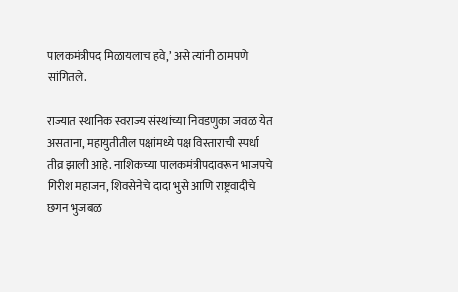पालकमंत्रीपद मिळायलाच हवे,’ असे त्यांनी ठामपणे सांगितले.

राज्यात स्थानिक स्वराज्य संस्थांच्या निवडणुका जवळ येत असताना, महायुतीतील पक्षांमध्ये पक्ष विस्ताराची स्पर्धा तीव्र झाली आहे. नाशिकच्या पालकमंत्रीपदावरून भाजपचे गिरीश महाजन, शिवसेनेचे दादा भुसे आणि राष्ट्रवादीचे छगन भुजबळ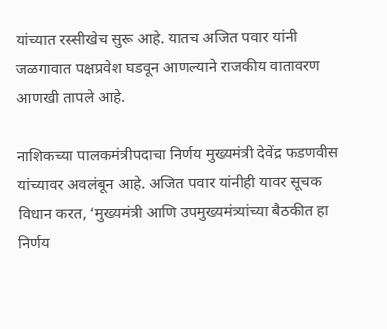यांच्यात रस्सीखेच सुरू आहे. यातच अजित पवार यांनी जळगावात पक्षप्रवेश घडवून आणल्याने राजकीय वातावरण आणखी तापले आहे.

नाशिकच्या पालकमंत्रीपदाचा निर्णय मुख्यमंत्री देवेंद्र फडणवीस यांच्यावर अवलंबून आहे. अजित पवार यांनीही यावर सूचक विधान करत, ‘मुख्यमंत्री आणि उपमुख्यमंत्र्यांच्या बैठकीत हा निर्णय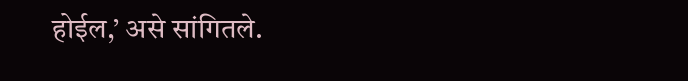होईल,’ असे सांगितले.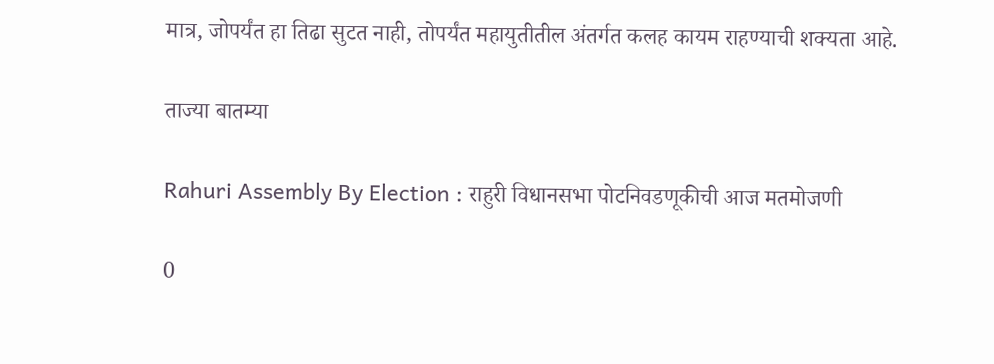मात्र, जोपर्यंत हा तिढा सुटत नाही, तोपर्यंत महायुतीतील अंतर्गत कलह कायम राहण्याची शक्यता आहे.

ताज्या बातम्या

Rahuri Assembly By Election : राहुरी विधानसभा पोटनिवडणूकीची आज मतमोजणी

0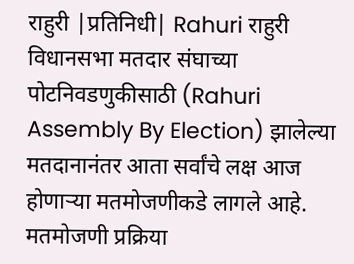राहुरी |प्रतिनिधी| Rahuri राहुरी विधानसभा मतदार संघाच्या पोटनिवडणुकीसाठी (Rahuri Assembly By Election) झालेल्या मतदानानंतर आता सर्वांचे लक्ष आज होणार्‍या मतमोजणीकडे लागले आहे. मतमोजणी प्रक्रिया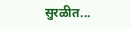सुरळीत...